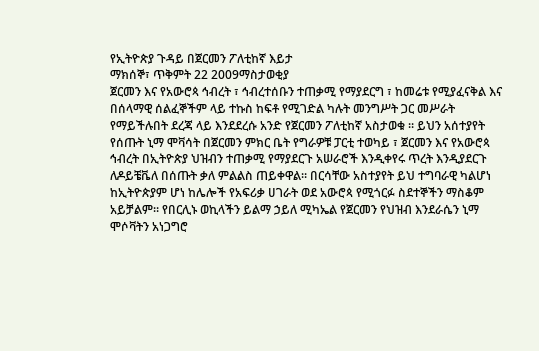የኢትዮጵያ ጉዳይ በጀርመን ፖለቲከኛ እይታ
ማክሰኞ፣ ጥቅምት 22 2009ማስታወቂያ
ጀርመን እና የአውሮጳ ኅብረት ፣ ኅብረተሰቡን ተጠቃሚ የማያደርግ ፣ ከመሬቱ የሚያፈናቅል እና በሰላማዊ ሰልፈኞችም ላይ ተኩስ ከፍቶ የሚገድል ካሉት መንግሥት ጋር መሥራት የማይችሉበት ደረጃ ላይ እንደደረሱ አንድ የጀርመን ፖለቲከኛ አስታወቁ ። ይህን አሰተያየት የሰጡት ኒማ ሞቫሳት በጀርመን ምክር ቤት የግራዎቹ ፓርቲ ተወካይ ፣ ጀርመን እና የአውሮጳ ኅብረት በኢትዮጵያ ህዝብን ተጠቃሚ የማያደርጉ አሠራሮች እንዲቀየሩ ጥረት እንዲያደርጉ ለዶይቼቬለ በሰጡት ቃለ ምልልስ ጠይቀዋል። በርሳቸው አስተያየት ይህ ተግባራዊ ካልሆነ ከኢትዮጵያም ሆነ ከሌሎች የአፍሪቃ ሀገራት ወደ አውሮጳ የሚጎርፉ ስደተኞችን ማስቆም አይቻልም። የበርሊኑ ወኪላችን ይልማ ኃይለ ሚካኤል የጀርመን የህዝብ እንደራሴን ኒማ ሞሶቫትን አነጋግሮ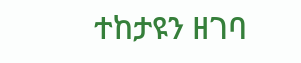ተከታዩን ዘገባ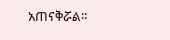አጠናቅሯል።